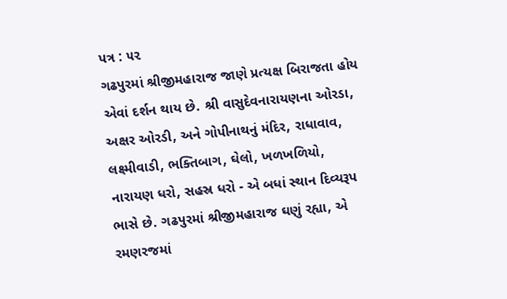પત્ર : ૫૨
ગઢપુરમાં શ્રીજીમહારાજ જાણે પ્રત્યક્ષ બિરાજતા હોય એવાં દર્શન થાય છે. શ્રી વાસુદેવનારાયણના ઓરડા, અક્ષર ઓરડી, અને ગોપીનાથનું મંદિર, રાધાવાવ, લક્ષ્મીવાડી, ભક્તિબાગ, ઘેલો, ખળખળિયો, નારાયણ ધરો, સહસ્ર ધરો - એ બધાં સ્થાન દિવ્યરૂપ ભાસે છે. ગઢપુરમાં શ્રીજીમહારાજ ઘણું રહ્યા, એ રમણરજમાં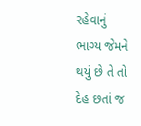રહેવાનું ભાગ્ય જેમને થયું છે તે તો દેહ છતાં જ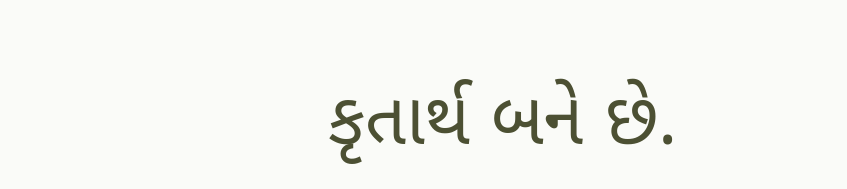કૃતાર્થ બને છે.